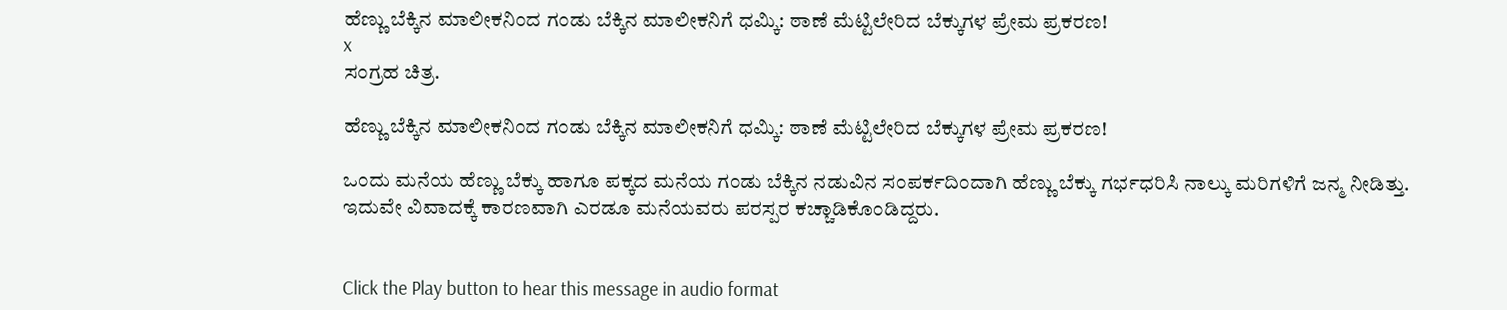ಹೆಣ್ಣು ಬೆಕ್ಕಿನ ಮಾಲೀಕನಿಂದ ಗಂಡು ಬೆಕ್ಕಿನ ಮಾಲೀಕನಿಗೆ ಧಮ್ಕಿ: ಠಾಣೆ ಮೆಟ್ಟಿಲೇರಿದ ಬೆಕ್ಕುಗಳ ಪ್ರೇಮ ಪ್ರಕರಣ!
x
ಸಂಗ್ರಹ ಚಿತ್ರ.

ಹೆಣ್ಣು ಬೆಕ್ಕಿನ ಮಾಲೀಕನಿಂದ ಗಂಡು ಬೆಕ್ಕಿನ ಮಾಲೀಕನಿಗೆ ಧಮ್ಕಿ: ಠಾಣೆ ಮೆಟ್ಟಿಲೇರಿದ ಬೆಕ್ಕುಗಳ ಪ್ರೇಮ ಪ್ರಕರಣ!

ಒಂದು ಮನೆಯ ಹೆಣ್ಣು ಬೆಕ್ಕು ಹಾಗೂ ಪಕ್ಕದ ಮನೆಯ ಗಂಡು ಬೆಕ್ಕಿನ ನಡುವಿನ ಸಂಪರ್ಕದಿಂದಾಗಿ ಹೆಣ್ಣು ಬೆಕ್ಕು ಗರ್ಭಧರಿಸಿ ನಾಲ್ಕು ಮರಿಗಳಿಗೆ ಜನ್ಮ ನೀಡಿತ್ತು. ಇದುವೇ ವಿವಾದಕ್ಕೆ ಕಾರಣವಾಗಿ ಎರಡೂ ಮನೆಯವರು ಪರಸ್ಪರ ಕಚ್ಚಾಡಿಕೊಂಡಿದ್ದರು.


Click the Play button to hear this message in audio format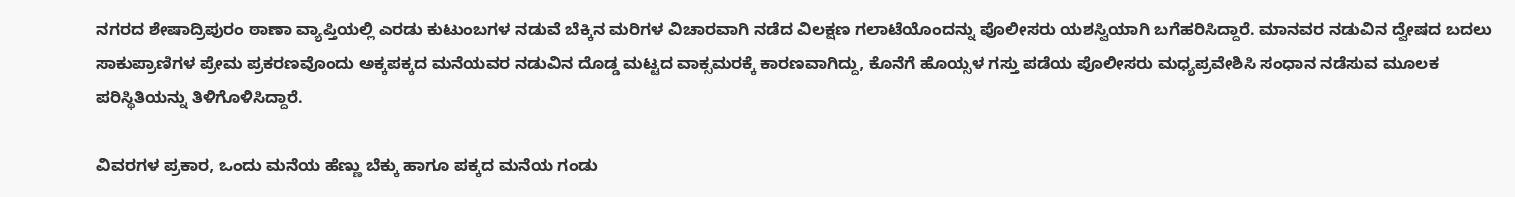ನಗರದ ಶೇಷಾದ್ರಿಪುರಂ ಠಾಣಾ ವ್ಯಾಪ್ತಿಯಲ್ಲಿ ಎರಡು ಕುಟುಂಬಗಳ ನಡುವೆ ಬೆಕ್ಕಿನ ಮರಿಗಳ ವಿಚಾರವಾಗಿ ನಡೆದ ವಿಲಕ್ಷಣ ಗಲಾಟೆಯೊಂದನ್ನು ಪೊಲೀಸರು ಯಶಸ್ವಿಯಾಗಿ ಬಗೆಹರಿಸಿದ್ದಾರೆ. ಮಾನವರ ನಡುವಿನ ದ್ವೇಷದ ಬದಲು ಸಾಕುಪ್ರಾಣಿಗಳ ಪ್ರೇಮ ಪ್ರಕರಣವೊಂದು ಅಕ್ಕಪಕ್ಕದ ಮನೆಯವರ ನಡುವಿನ ದೊಡ್ಡ ಮಟ್ಟದ ವಾಕ್ಸಮರಕ್ಕೆ ಕಾರಣವಾಗಿದ್ದು, ಕೊನೆಗೆ ಹೊಯ್ಸಳ ಗಸ್ತು ಪಡೆಯ ಪೊಲೀಸರು ಮಧ್ಯಪ್ರವೇಶಿಸಿ ಸಂಧಾನ ನಡೆಸುವ ಮೂಲಕ ಪರಿಸ್ಥಿತಿಯನ್ನು ತಿಳಿಗೊಳಿಸಿದ್ದಾರೆ.

ವಿವರಗಳ ಪ್ರಕಾರ, ಒಂದು ಮನೆಯ ಹೆಣ್ಣು ಬೆಕ್ಕು ಹಾಗೂ ಪಕ್ಕದ ಮನೆಯ ಗಂಡು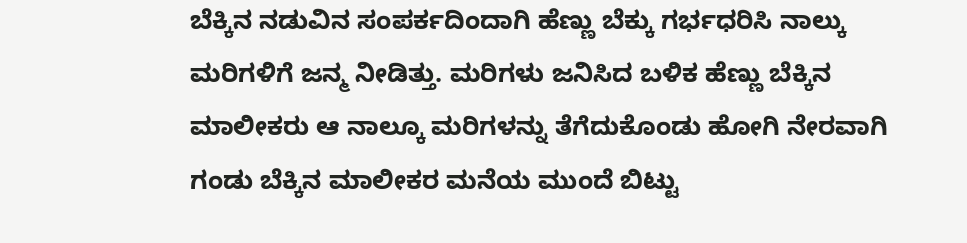ಬೆಕ್ಕಿನ ನಡುವಿನ ಸಂಪರ್ಕದಿಂದಾಗಿ ಹೆಣ್ಣು ಬೆಕ್ಕು ಗರ್ಭಧರಿಸಿ ನಾಲ್ಕು ಮರಿಗಳಿಗೆ ಜನ್ಮ ನೀಡಿತ್ತು. ಮರಿಗಳು ಜನಿಸಿದ ಬಳಿಕ ಹೆಣ್ಣು ಬೆಕ್ಕಿನ ಮಾಲೀಕರು ಆ ನಾಲ್ಕೂ ಮರಿಗಳನ್ನು ತೆಗೆದುಕೊಂಡು ಹೋಗಿ ನೇರವಾಗಿ ಗಂಡು ಬೆಕ್ಕಿನ ಮಾಲೀಕರ ಮನೆಯ ಮುಂದೆ ಬಿಟ್ಟು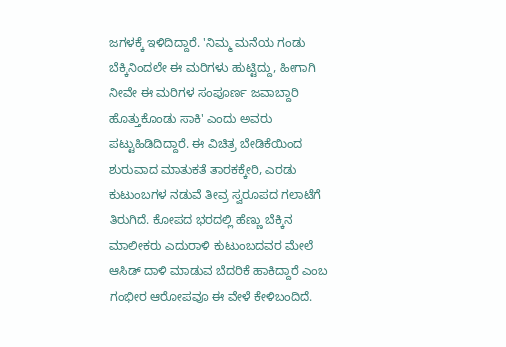ಜಗಳಕ್ಕೆ ಇಳಿದಿದ್ದಾರೆ. 'ನಿಮ್ಮ ಮನೆಯ ಗಂಡು ಬೆಕ್ಕಿನಿಂದಲೇ ಈ ಮರಿಗಳು ಹುಟ್ಟಿದ್ದು, ಹೀಗಾಗಿ ನೀವೇ ಈ ಮರಿಗಳ ಸಂಪೂರ್ಣ ಜವಾಬ್ದಾರಿ ಹೊತ್ತುಕೊಂಡು ಸಾಕಿ' ಎಂದು ಅವರು ಪಟ್ಟುಹಿಡಿದಿದ್ದಾರೆ. ಈ ವಿಚಿತ್ರ ಬೇಡಿಕೆಯಿಂದ ಶುರುವಾದ ಮಾತುಕತೆ ತಾರಕಕ್ಕೇರಿ, ಎರಡು ಕುಟುಂಬಗಳ ನಡುವೆ ತೀವ್ರ ಸ್ವರೂಪದ ಗಲಾಟೆಗೆ ತಿರುಗಿದೆ. ಕೋಪದ ಭರದಲ್ಲಿ ಹೆಣ್ಣು ಬೆಕ್ಕಿನ ಮಾಲೀಕರು ಎದುರಾಳಿ ಕುಟುಂಬದವರ ಮೇಲೆ ಆಸಿಡ್ ದಾಳಿ ಮಾಡುವ ಬೆದರಿಕೆ ಹಾಕಿದ್ದಾರೆ ಎಂಬ ಗಂಭೀರ ಆರೋಪವೂ ಈ ವೇಳೆ ಕೇಳಿಬಂದಿದೆ.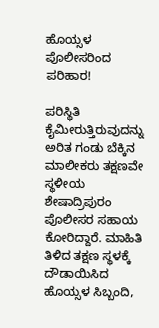ಹೊಯ್ಸಳ ಪೊಲೀಸರಿಂದ ಪರಿಹಾರ!

ಪರಿಸ್ಥಿತಿ ಕೈಮೀರುತ್ತಿರುವುದನ್ನು ಅರಿತ ಗಂಡು ಬೆಕ್ಕಿನ ಮಾಲೀಕರು ತಕ್ಷಣವೇ ಸ್ಥಳೀಯ ಶೇಷಾದ್ರಿಪುರಂ ಪೊಲೀಸರ ಸಹಾಯ ಕೋರಿದ್ದಾರೆ. ಮಾಹಿತಿ ತಿಳಿದ ತಕ್ಷಣ ಸ್ಥಳಕ್ಕೆ ದೌಡಾಯಿಸಿದ ಹೊಯ್ಸಳ ಸಿಬ್ಬಂದಿ,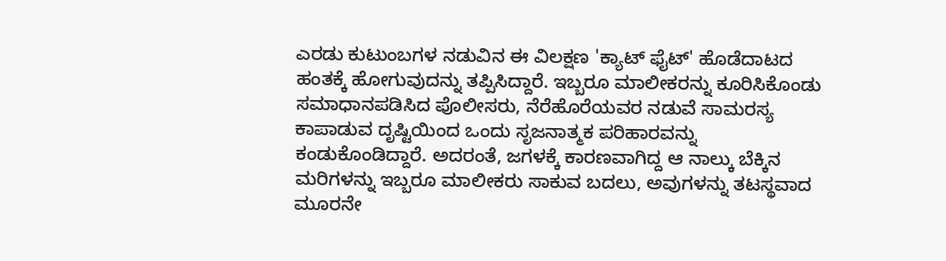ಎರಡು ಕುಟುಂಬಗಳ ನಡುವಿನ ಈ ವಿಲಕ್ಷಣ 'ಕ್ಯಾಟ್ ಫೈಟ್' ಹೊಡೆದಾಟದ ಹಂತಕ್ಕೆ ಹೋಗುವುದನ್ನು ತಪ್ಪಿಸಿದ್ದಾರೆ. ಇಬ್ಬರೂ ಮಾಲೀಕರನ್ನು ಕೂರಿಸಿಕೊಂಡು ಸಮಾಧಾನಪಡಿಸಿದ ಪೊಲೀಸರು, ನೆರೆಹೊರೆಯವರ ನಡುವೆ ಸಾಮರಸ್ಯ ಕಾಪಾಡುವ ದೃಷ್ಟಿಯಿಂದ ಒಂದು ಸೃಜನಾತ್ಮಕ ಪರಿಹಾರವನ್ನು ಕಂಡುಕೊಂಡಿದ್ದಾರೆ. ಅದರಂತೆ, ಜಗಳಕ್ಕೆ ಕಾರಣವಾಗಿದ್ದ ಆ ನಾಲ್ಕು ಬೆಕ್ಕಿನ ಮರಿಗಳನ್ನು ಇಬ್ಬರೂ ಮಾಲೀಕರು ಸಾಕುವ ಬದಲು, ಅವುಗಳನ್ನು ತಟಸ್ಥವಾದ ಮೂರನೇ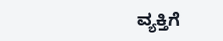ವ್ಯಕ್ತಿಗೆ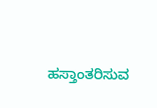ಹಸ್ತಾಂತರಿಸುವ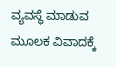ವ್ಯವಸ್ಥೆ ಮಾಡುವ ಮೂಲಕ ವಿವಾದಕ್ಕೆ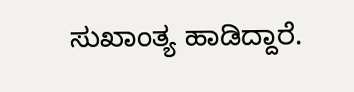ಸುಖಾಂತ್ಯ ಹಾಡಿದ್ದಾರೆ.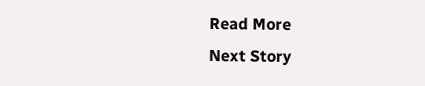Read More
Next Story